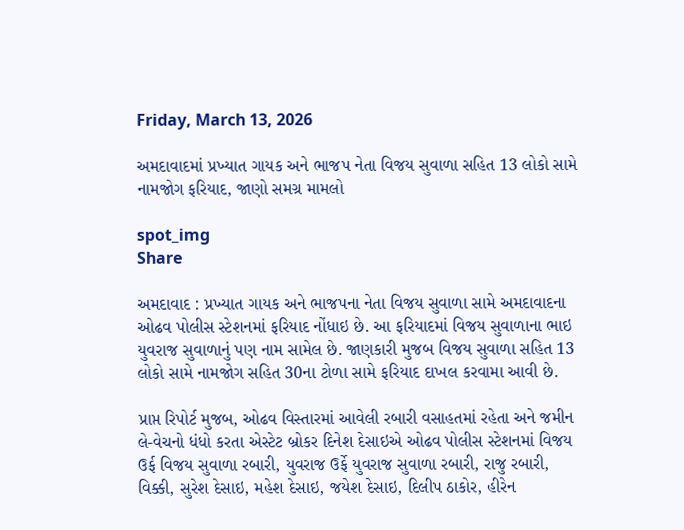Friday, March 13, 2026

અમદાવાદમાં પ્રખ્યાત ગાયક અને ભાજપ નેતા વિજય સુવાળા સહિત 13 લોકો સામે નામજોગ ફરિયાદ, જાણો સમગ્ર મામલો

spot_img
Share

અમદાવાદ : પ્રખ્યાત ગાયક અને ભાજપના નેતા વિજય સુવાળા સામે અમદાવાદના ઓઢવ પોલીસ સ્ટેશનમાં ફરિયાદ નોંધાઇ છે. આ ફરિયાદમાં વિજય સુવાળાના ભાઇ યુવરાજ સુવાળાનું પણ નામ સામેલ છે. જાણકારી મુજબ વિજય સુવાળા સહિત 13 લોકો સામે નામજોગ સહિત 30ના ટોળા સામે ફરિયાદ દાખલ કરવામા આવી છે.

પ્રાપ્ત રિપોર્ટ મુજબ, ઓઢવ વિસ્તારમાં આવેલી રબારી વસાહતમાં રહેતા અને જમીન લે-વેચનો ધંધો કરતા એસ્ટેટ બ્રોકર દિનેશ દેસાઇએ ઓઢવ પોલીસ સ્ટેશનમાં વિજય ઉર્ફ વિજય સુવાળા રબારી, યુવરાજ ઉર્ફે યુવરાજ સુવાળા રબારી, રાજુ રબારી, વિક્કી, સુરેશ દેસાઇ, મહેશ દેસાઇ, જયેશ દેસાઇ, દિલીપ ઠાકોર, હીરેન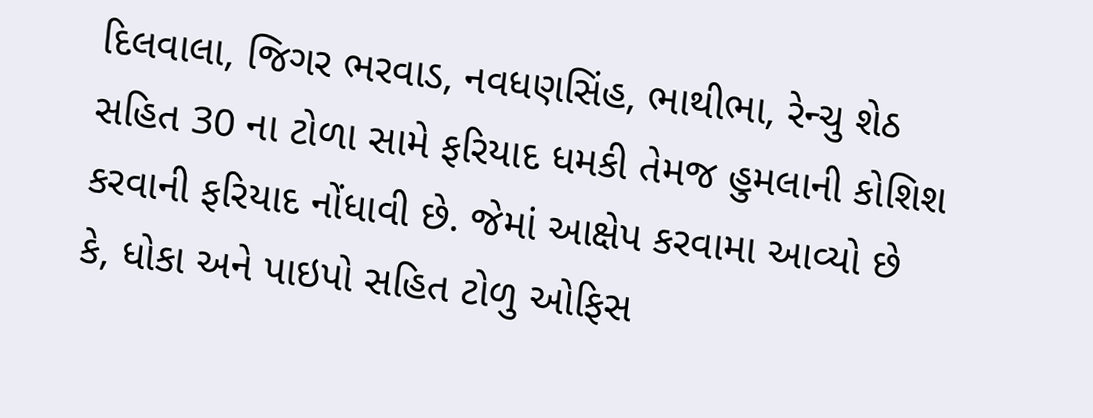દિલવાલા, જિગર ભરવાડ, નવધણસિંહ, ભાથીભા, રેન્ચુ શેઠ સહિત 30 ના ટોળા સામે ફરિયાદ ધમકી તેમજ હુમલાની કોશિશ કરવાની ફરિયાદ નોંધાવી છે. જેમાં આક્ષેપ કરવામા આવ્યો છે કે, ધોકા અને પાઇપો સહિત ટોળુ ઓફિસ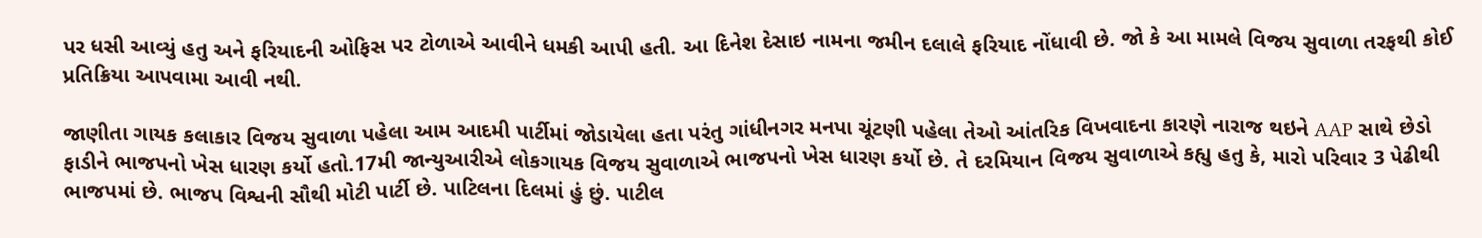પર ધસી આવ્યું હતુ અને ફરિયાદની ઓફિસ પર ટોળાએ આવીને ધમકી આપી હતી. આ દિનેશ દેસાઇ નામના જમીન દલાલે ફરિયાદ નોંધાવી છે. જો કે આ મામલે વિજય સુવાળા તરફથી કોઈ પ્રતિક્રિયા આપવામા આવી નથી.

જાણીતા ગાયક કલાકાર વિજય સુવાળા પહેલા આમ આદમી પાર્ટીમાં જોડાયેલા હતા પરંતુ ગાંધીનગર મનપા ચૂંટણી પહેલા તેઓ આંતરિક વિખવાદના કારણે નારાજ થઇને AAP સાથે છેડો ફાડીને ભાજપનો ખેસ ધારણ કર્યો હતો.17મી જાન્યુઆરીએ લોકગાયક વિજય સુવાળાએ ભાજપનો ખેસ ધારણ કર્યો છે. તે દરમિયાન વિજય સુવાળાએ કહ્યુ હતુ કે, મારો પરિવાર 3 પેઢીથી ભાજપમાં છે. ભાજપ વિશ્વની સૌથી મોટી પાર્ટી છે. પાટિલના દિલમાં હું છું. પાટીલ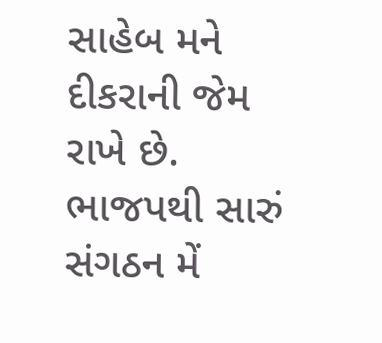સાહેબ મને દીકરાની જેમ રાખે છે. ભાજપથી સારું સંગઠન મેં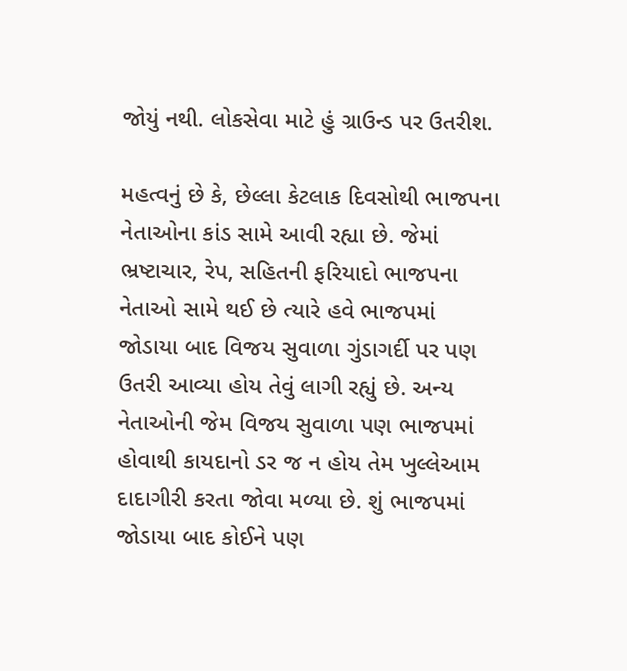જોયું નથી. લોકસેવા માટે હું ગ્રાઉન્ડ પર ઉતરીશ.

મહત્વનું છે કે, છેલ્લા કેટલાક દિવસોથી ભાજપના નેતાઓના કાંડ સામે આવી રહ્યા છે. જેમાં ભ્રષ્ટાચાર, રેપ, સહિતની ફરિયાદો ભાજપના નેતાઓ સામે થઈ છે ત્યારે હવે ભાજપમાં જોડાયા બાદ વિજય સુવાળા ગુંડાગર્દી પર પણ ઉતરી આવ્યા હોય તેવું લાગી રહ્યું છે. અન્ય નેતાઓની જેમ વિજય સુવાળા પણ ભાજપમાં હોવાથી કાયદાનો ડર જ ન હોય તેમ ખુલ્લેઆમ દાદાગીરી કરતા જોવા મળ્યા છે. શું ભાજપમાં જોડાયા બાદ કોઈને પણ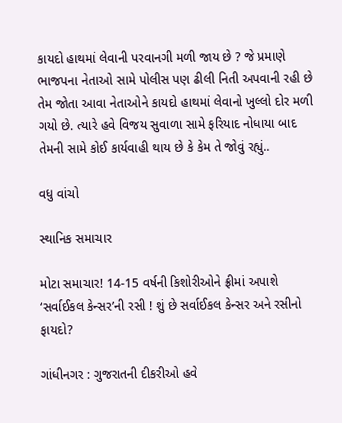કાયદો હાથમાં લેવાની પરવાનગી મળી જાય છે ? જે પ્રમાણે ભાજપના નેતાઓ સામે પોલીસ પણ ઢીલી નિતી અપવાની રહી છે તેમ જોતા આવા નેતાઓને કાયદો હાથમાં લેવાનો ખુલ્લો દોર મળી ગયો છે. ત્યારે હવે વિજય સુવાળા સામે ફરિયાદ નોધાયા બાદ તેમની સામે કોઈ કાર્યવાહી થાય છે કે કેમ તે જોવું રહ્યું..

વધુ વાંચો

સ્થાનિક સમાચાર

મોટા સમાચાર! 14-15 વર્ષની કિશોરીઓને ફ્રીમાં અપાશે ‘સર્વાઈકલ કેન્સર’ની રસી ! શું છે સર્વાઈકલ કેન્સર અને રસીનો ફાયદો?

ગાંધીનગર : ગુજરાતની દીકરીઓ હવે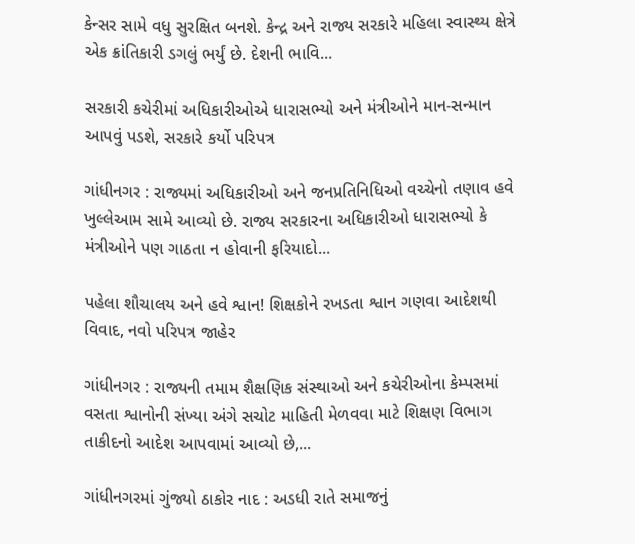કેન્સર સામે વધુ સુરક્ષિત બનશે. કેન્દ્ર અને રાજ્ય સરકારે મહિલા સ્વાસ્થ્ય ક્ષેત્રે એક ક્રાંતિકારી ડગલું ભર્યું છે. દેશની ભાવિ...

સરકારી કચેરીમાં અધિકારીઓએ ધારાસભ્યો અને મંત્રીઓને માન-સન્માન આપવું પડશે, સરકારે કર્યો પરિપત્ર

ગાંધીનગર : રાજ્યમાં અધિકારીઓ અને જનપ્રતિનિધિઓ વચ્ચેનો તણાવ હવે ખુલ્લેઆમ સામે આવ્યો છે. રાજ્ય સરકારના અધિકારીઓ ધારાસભ્યો કે મંત્રીઓને પણ ગાઠતા ન હોવાની ફરિયાદો...

પહેલા શૌચાલય અને હવે શ્વાન! શિક્ષકોને રખડતા શ્વાન ગણવા આદેશથી વિવાદ, નવો પરિપત્ર જાહેર

ગાંધીનગર : રાજ્યની તમામ શૈક્ષણિક સંસ્થાઓ અને કચેરીઓના કેમ્પસમાં વસતા શ્વાનોની સંખ્યા અંગે સચોટ માહિતી મેળવવા માટે શિક્ષણ વિભાગ તાકીદનો આદેશ આપવામાં આવ્યો છે,...

ગાંધીનગરમાં ગુંજ્યો ઠાકોર નાદ : અડધી રાતે સમાજનું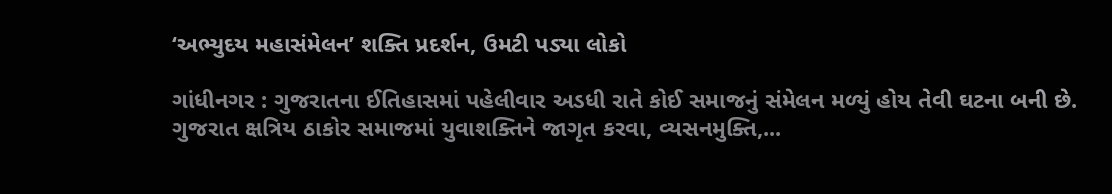‘અભ્યુદય મહાસંમેલન’ શક્તિ પ્રદર્શન, ઉમટી પડ્યા લોકો

ગાંધીનગર : ગુજરાતના ઈતિહાસમાં પહેલીવાર અડધી રાતે કોઈ સમાજનું સંમેલન મળ્યું હોય તેવી ઘટના બની છે. ગુજરાત ક્ષત્રિય ઠાકોર સમાજમાં યુવાશક્તિને જાગૃત કરવા, વ્યસનમુક્તિ,...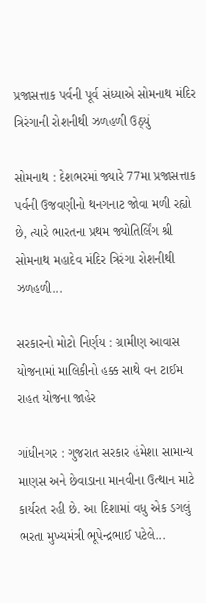પ્રજાસત્તાક પર્વની પૂર્વ સંધ્યાએ સોમનાથ મંદિર ત્રિરંગાની રોશનીથી ઝળહળી ઉઠ્યું

સોમનાથ : દેશભરમાં જ્યારે 77મા પ્રજાસત્તાક પર્વની ઉજવણીનો થનગનાટ જોવા મળી રહ્યો છે, ત્યારે ભારતના પ્રથમ જ્યોતિર્લિંગ શ્રી સોમનાથ મહાદેવ મંદિર ત્રિરંગા રોશનીથી ઝળહળી...

સરકારનો મોટો નિર્ણય : ગ્રામીણ આવાસ યોજનામાં માલિકીનો હક્ક સાથે વન ટાઈમ રાહત યોજના જાહેર

ગાંધીનગર : ગુજરાત સરકાર હંમેશા સામાન્ય માણસ અને છેવાડાના માનવીના ઉત્થાન માટે કાર્યરત રહી છે. આ દિશામાં વધુ એક ડગલું ભરતા મુખ્યમંત્રી ભૂપેન્દ્રભાઈ પટેલે...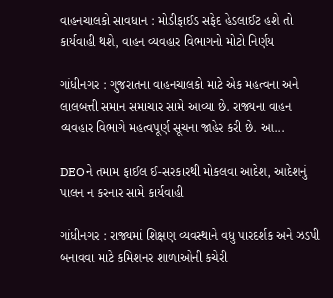વાહનચાલકો સાવધાન : મોડીફાઈડ સફેદ હેડલાઈટ હશે તો કાર્યવાહી થશે, વાહન વ્યવહાર વિભાગનો મોટો નિર્ણય

ગાંધીનગર : ગુજરાતના વાહનચાલકો માટે એક મહત્વના અને લાલબત્તી સમાન સમાચાર સામે આવ્યા છે. રાજ્યના વાહન વ્યવહાર વિભાગે મહત્વપૂર્ણ સૂચના જાહેર કરી છે. આ...

DEOને તમામ ફાઈલ ઈ-સરકારથી મોકલવા આદેશ, આદેશનું પાલન ન કરનાર સામે કાર્યવાહી

ગાંધીનગર : રાજ્યમાં શિક્ષણ વ્યવસ્થાને વધુ પારદર્શક અને ઝડપી બનાવવા માટે કમિશનર શાળાઓની કચેરી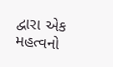દ્વારા એક મહત્વનો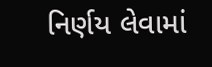નિર્ણય લેવામાં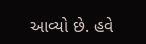આવ્યો છે. હવે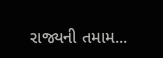રાજ્યની તમામ...